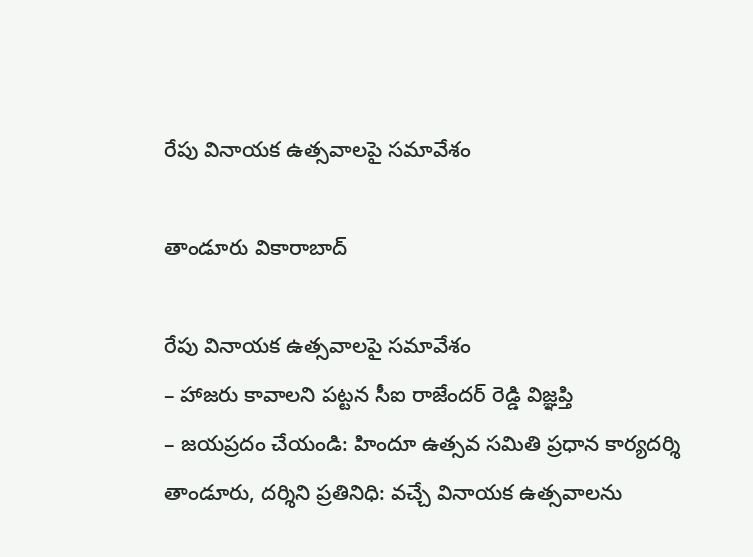రేపు వినాయ‌క ఉత్స‌వాల‌పై స‌మావేశం

తాండూరు వికారాబాద్

రేపు వినాయ‌క ఉత్స‌వాల‌పై స‌మావేశం
– హాజ‌రు కావాల‌ని ప‌ట్ట‌న సీఐ రాజేంద‌ర్ రెడ్డి విజ్ఞ‌ప్తి
– జ‌య‌ప్ర‌దం చేయండి: హిందూ ఉత్స‌వ స‌మితి ప్ర‌ధాన కార్య‌ద‌ర్శి
తాండూరు, ద‌ర్శిని ప్ర‌తినిధి: వ‌చ్చే వినాయ‌క ఉత్స‌వాల‌ను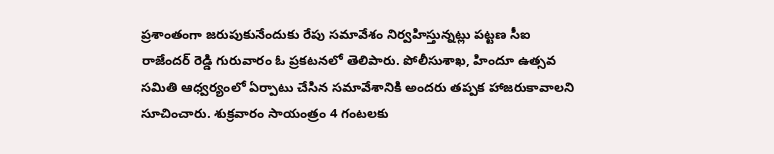ప్ర‌శాంతంగా జ‌రుపుకునేందుకు రేపు స‌మావేశం నిర్వ‌హిస్తున్న‌ట్లు ప‌ట్ట‌ణ సీఐ రాజేంద‌ర్ రెడ్డి గురువారం ఓ ప్ర‌క‌ట‌న‌లో తెలిపారు. పోలీసుశాఖ, హిందూ ఉత్స‌వ స‌మితి ఆధ్వ‌ర్యంలో ఏర్పాటు చేసిన స‌మావేశానికి అంద‌రు త‌ప్ప‌క హాజ‌రుకావాల‌ని సూచించారు. శుక్ర‌వారం సాయంత్రం 4 గంట‌ల‌కు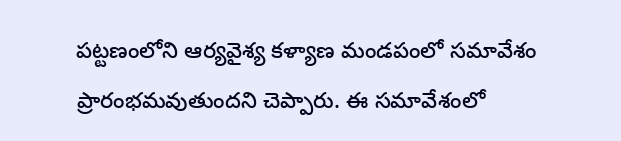ప‌ట్ట‌ణంలోని ఆర్య‌వైశ్య క‌ళ్యాణ మండపంలో స‌మావేశం ప్రారంభ‌మ‌వుతుంద‌ని చెప్పారు. ఈ స‌మావేశంలో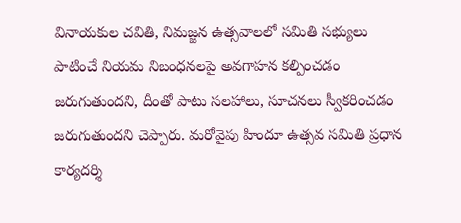వినాయకుల చ‌వితి, నిమ‌జ్జ‌న ఉత్స‌వాల‌లో స‌మితి స‌భ్యులు పాటించే నియ‌మ నిబంధ‌న‌లపై అవ‌గాహ‌న క‌ల్పించ‌డం జ‌రుగుతుంద‌ని, దీంతో పాటు స‌ల‌హాలు, సూచ‌న‌లు స్వీక‌రించ‌డం జ‌రుగుతుంద‌ని చెప్పారు. మ‌రోవైపు హిందూ ఉత్స‌వ స‌మితి ప్ర‌ధాన కార్య‌ద‌ర్శి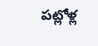ప‌ట్లోళ్ల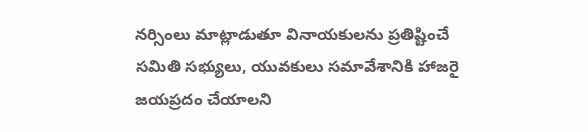న‌ర్సింలు మాట్లాడుతూ వినాయ‌కుల‌ను ప్ర‌తిష్టించే స‌మితి స‌భ్యులు, యువ‌కులు స‌మావేశానికి హాజ‌రై జ‌య‌ప్ర‌దం చేయాల‌ని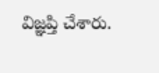విజ్ఞ‌ప్తి చేశారు.